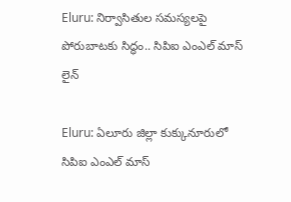Eluru: నిర్వాసితుల సమస్యలపై పోరుబాటకు సిద్ధం.. సిపిఐ ఎంఎల్ మాస్ లైన్

Eluru: ఏలూరు జిల్లా కుక్కునూరులో సిపిఐ ఎంఎల్ మాస్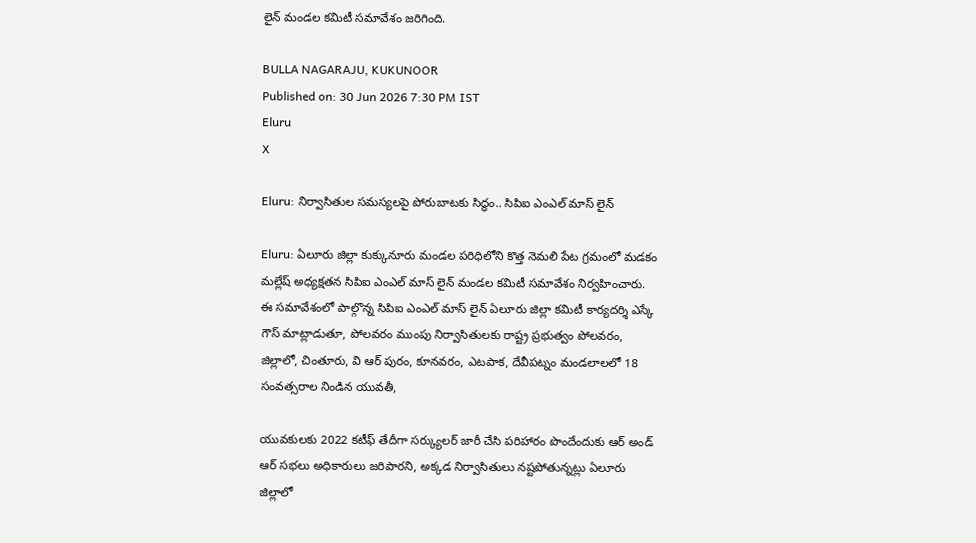లైన్ మండల కమిటీ సమావేశం జరిగింది.

BULLA NAGARAJU, KUKUNOOR
Published on: 30 Jun 2026 7:30 PM IST
Eluru
X

Eluru: నిర్వాసితుల సమస్యలపై పోరుబాటకు సిద్ధం.. సిపిఐ ఎంఎల్ మాస్ లైన్

Eluru: ఏలూరు జిల్లా కుక్కునూరు మండల పరిధిలోని కొత్త నెమలి పేట గ్రమంలో మడకం మల్లేష్ అధ్యక్షతన సిపిఐ ఎంఎల్ మాస్ లైన్ మండల కమిటీ సమావేశం నిర్వహించారు. ఈ సమావేశంలో పాల్గొన్న సిపిఐ ఎంఎల్ మాస్ లైన్ ఏలూరు జిల్లా కమిటీ కార్యదర్శి ఎస్కే గౌస్ మాట్లాడుతూ, పోలవరం ముంపు నిర్వాసితులకు రాష్ట్ర ప్రభుత్వం పోలవరం, జిల్లాలో, చింతూరు, వి ఆర్ పురం, కూనవరం, ఎటపాక, దేవీపట్నం మండలాలలో 18 సంవత్సరాల నిండిన యువతీ,

యువకులకు 2022 కటీఫ్ తేదీగా సర్క్యులర్ జారీ చేసి పరిహారం పొందేందుకు ఆర్ అండ్ ఆర్ సభలు అధికారులు జరిపారని, అక్కడ నిర్వాసితులు నష్టపోతున్నట్లు ఏలూరు జిల్లాలో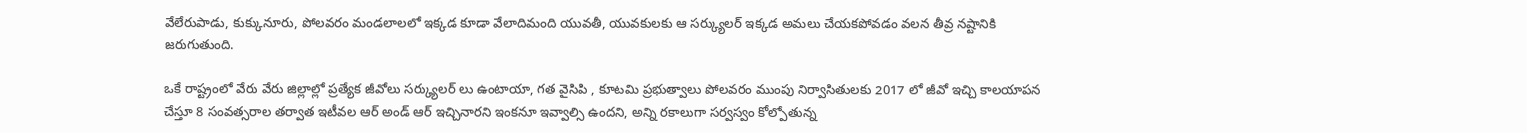వేలేరుపాడు, కుక్కునూరు, పోలవరం మండలాలలో ఇక్కడ కూడా వేలాదిమంది యువతీ, యువకులకు ఆ సర్క్యులర్ ఇక్కడ అమలు చేయకపోవడం వలన తీవ్ర నష్టానికి జరుగుతుంది.

ఒకే రాష్ట్రంలో వేరు వేరు జిల్లాల్లో ప్రత్యేక జీవోలు సర్క్యులర్ లు ఉంటాయా, గత వైసిపి , కూటమి ప్రభుత్వాలు పోలవరం ముంపు నిర్వాసితులకు 2017 లో జీవో ఇచ్చి కాలయాపన చేస్తూ 8 సంవత్సరాల తర్వాత ఇటీవల ఆర్ అండ్ ఆర్ ఇచ్చినారని ఇంకనూ ఇవ్వాల్సి ఉందని, అన్ని రకాలుగా సర్వస్వం కోల్పోతున్న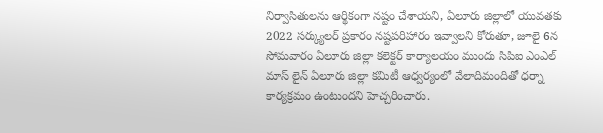నిర్వాసితులను ఆర్థికంగా నష్టం చేశాయని, ఏలూరు జిల్లాలో యువతకు 2022 సర్క్యులర్ ప్రకారం నష్టపరిహారం ఇవ్వాలని కోరుతూ, జూలై 6న సోమవారం ఏలూరు జిల్లా కలెక్టర్ కార్యాలయం ముందు సిపిఐ ఎంఎల్ మాస్ లైన్ ఏలూరు జిల్లా కమిటీ ఆధ్వర్యంలో వేలాదిమందితో ధర్నా కార్యక్రమం ఉంటుందని హెచ్చరించారు.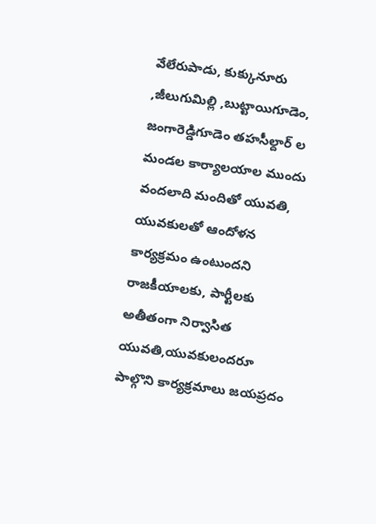వేలేరుపాడు, కుక్కునూరు ,జీలుగుమిల్లి ,బుట్టాయిగూడెం, జంగారెడ్డిగూడెం తహసీల్దార్ ల మండల కార్యాలయాల ముందు వందలాది మందితో యువతి, యువకులతో ఆందోళన కార్యక్రమం ఉంటుందని రాజకీయాలకు, పార్టీలకు అతీతంగా నిర్వాసిత యువతి,యువకులందరూ పాల్గొని కార్యక్రమాలు జయప్రదం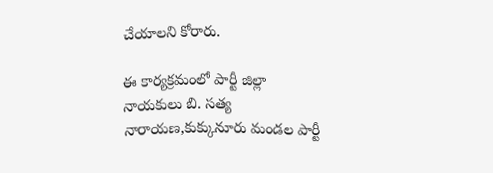చేయాలని కోరారు.

ఈ కార్యక్రమంలో పార్టీ జిల్లా నాయకులు బి. సత్య నారాయణ,కుక్కునూరు మండల పార్టీ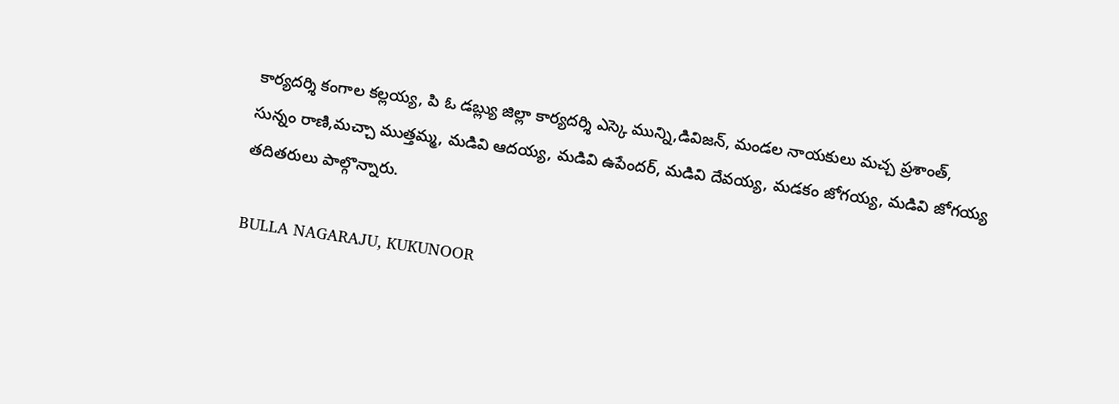కార్యదర్శి కంగాల కల్లయ్య, పి ఓ డబ్ల్యు జిల్లా కార్యదర్శి ఎస్కె మున్ని,డివిజన్, మండల నాయకులు మచ్చ ప్రశాంత్, సున్నం రాణి,మచ్చా ముత్తమ్మ, మడివి ఆదయ్య, మడివి ఉపేందర్, మడివి దేవయ్య, మడకం జోగయ్య, మడివి జోగయ్య తదితరులు పాల్గొన్నారు.

BULLA NAGARAJU, KUKUNOOR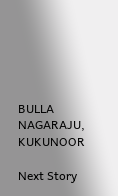BULLA NAGARAJU, KUKUNOOR

Next Story